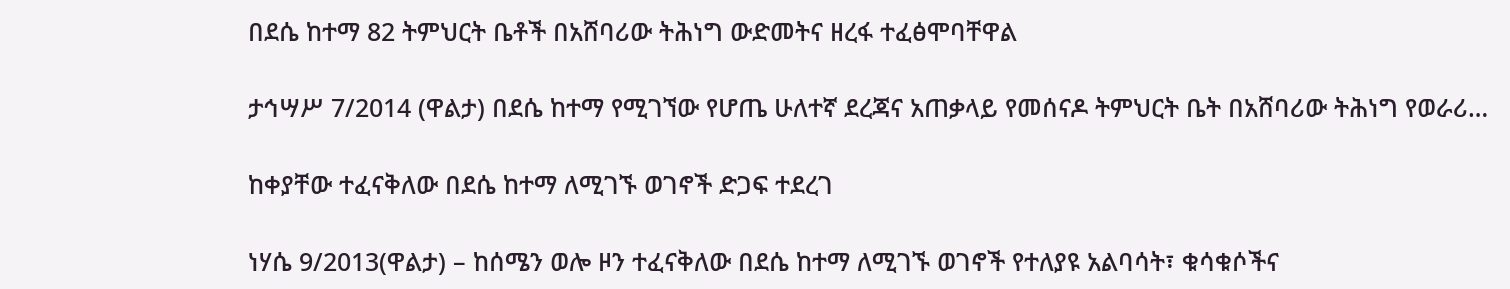በደሴ ከተማ 82 ትምህርት ቤቶች በአሸባሪው ትሕነግ ውድመትና ዘረፋ ተፈፅሞባቸዋል

ታኅሣሥ 7/2014 (ዋልታ) በደሴ ከተማ የሚገኘው የሆጤ ሁለተኛ ደረጃና አጠቃላይ የመሰናዶ ትምህርት ቤት በአሸባሪው ትሕነግ የወራሪ…

ከቀያቸው ተፈናቅለው በደሴ ከተማ ለሚገኙ ወገኖች ድጋፍ ተደረገ

ነሃሴ 9/2013(ዋልታ) – ከሰሜን ወሎ ዞን ተፈናቅለው በደሴ ከተማ ለሚገኙ ወገኖች የተለያዩ አልባሳት፣ ቁሳቁሶችና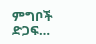ምግቦች ድጋፍ…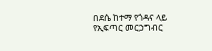በደሴ ከተማ የጎዳና ላይ የኢፍጣር መርኃግብር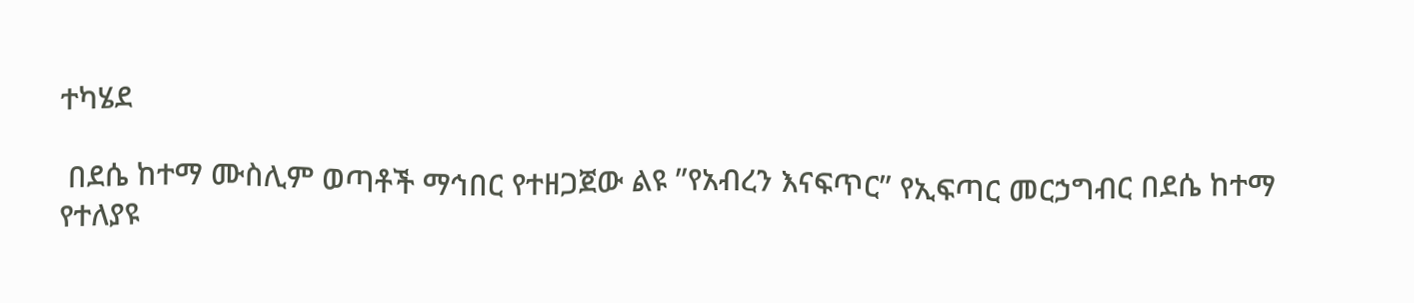ተካሄደ

 በደሴ ከተማ ሙስሊም ወጣቶች ማኅበር የተዘጋጀው ልዩ ”የአብረን እናፍጥር” የኢፍጣር መርኃግብር በደሴ ከተማ የተለያዩ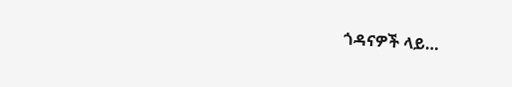ጎዳናዎች ላይ…